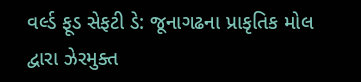વર્લ્ડ ફૂડ સેફટી ડે: જૂનાગઢના પ્રાકૃતિક મોલ દ્વારા ઝેરમુક્ત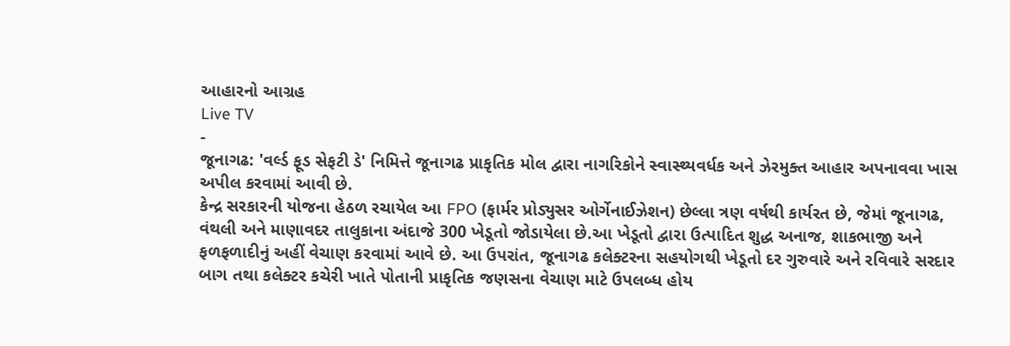આહારનો આગ્રહ
Live TV
-
જૂનાગઢ: 'વર્લ્ડ ફૂડ સેફટી ડે' નિમિત્તે જૂનાગઢ પ્રાકૃતિક મોલ દ્વારા નાગરિકોને સ્વાસ્થ્યવર્ધક અને ઝેરમુક્ત આહાર અપનાવવા ખાસ અપીલ કરવામાં આવી છે.
કેન્દ્ર સરકારની યોજના હેઠળ રચાયેલ આ FPO (ફાર્મર પ્રોડ્યુસર ઓર્ગેનાઈઝેશન) છેલ્લા ત્રણ વર્ષથી કાર્યરત છે, જેમાં જૂનાગઢ, વંથલી અને માણાવદર તાલુકાના અંદાજે 300 ખેડૂતો જોડાયેલા છે.આ ખેડૂતો દ્વારા ઉત્પાદિત શુદ્ધ અનાજ, શાકભાજી અને ફળફળાદીનું અહીં વેચાણ કરવામાં આવે છે. આ ઉપરાંત, જૂનાગઢ કલેક્ટરના સહયોગથી ખેડૂતો દર ગુરુવારે અને રવિવારે સરદાર બાગ તથા કલેક્ટર કચેરી ખાતે પોતાની પ્રાકૃતિક જણસના વેચાણ માટે ઉપલબ્ધ હોય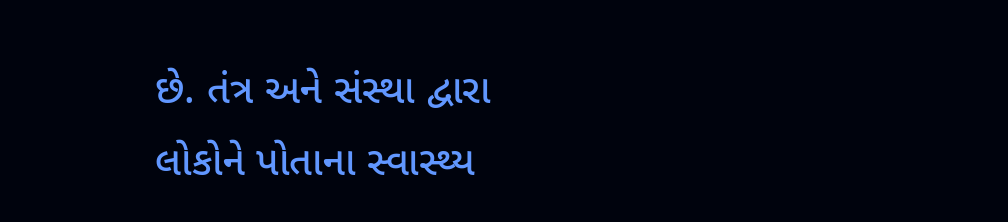છે. તંત્ર અને સંસ્થા દ્વારા લોકોને પોતાના સ્વાસ્થ્ય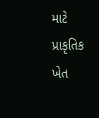માટે પ્રાકૃતિક ખેત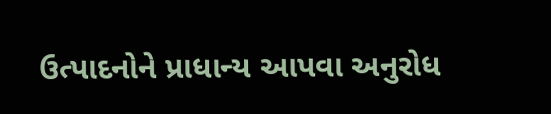ઉત્પાદનોને પ્રાધાન્ય આપવા અનુરોધ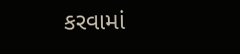કરવામાં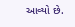આવ્યો છે.